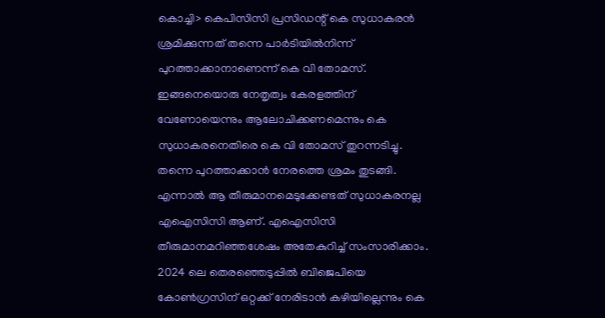കൊച്ചി> കെപിസിസി പ്രസിഡന്റ് കെ സുധാകരൻ ശ്രമിക്കുന്നത് തന്നെ പാർടിയിൽനിന്ന് പുറത്താക്കാനാണെന്ന് കെ വി തോമസ്. ഇങ്ങനെയൊരു നേതൃത്വം കേരളത്തിന് വേണോയെന്നും ആലോചിക്കണമെന്നും കെ സുധാകരനെതിരെ കെ വി തോമസ് തുറന്നടിച്ചു. തന്നെ പുറത്താക്കാൻ നേരത്തെ ശ്രമം തുടങ്ങി. എന്നാൽ ആ തീരുമാനമെടുക്കേണ്ടത് സുധാകരനല്ല എഐസിസി ആണ്. എഐസിസി തീരുമാനമറിഞ്ഞശേഷം അതേകുറിച്ച് സംസാരിക്കാം. 2024 ലെ തെരഞ്ഞെടുപ്പിൽ ബിജെപിയെ കോൺഗ്രസിന് ഒറ്റക്ക് നേരിടാൻ കഴിയില്ലെന്നും കെ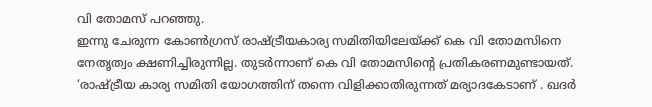വി തോമസ് പറഞ്ഞു.
ഇന്നു ചേരുന്ന കോൺഗ്രസ് രാഷ്ട്രീയകാര്യ സമിതിയിലേയ്ക്ക് കെ വി തോമസിനെ നേതൃത്വം ക്ഷണിച്ചിരുന്നില്ല. തുടർന്നാണ് കെ വി തോമസിന്റെ പ്രതികരണമുണ്ടായത്.
‘രാഷ്ട്രീയ കാര്യ സമിതി യോഗത്തിന് തന്നെ വിളിക്കാതിരുന്നത് മര്യാദകേടാണ് . ഖദർ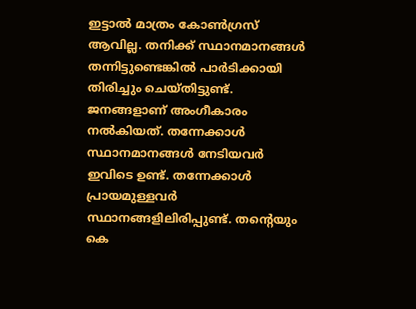ഇട്ടാൽ മാത്രം കോൺഗ്രസ് ആവില്ല. തനിക്ക് സ്ഥാനമാനങ്ങൾ തന്നിട്ടുണ്ടെങ്കിൽ പാർടിക്കായി തിരിച്ചും ചെയ്തിട്ടുണ്ട്. ജനങ്ങളാണ് അംഗീകാരം നൽകിയത്. തന്നേക്കാൾ സ്ഥാനമാനങ്ങൾ നേടിയവർ ഇവിടെ ഉണ്ട്. തന്നേക്കാൾ പ്രായമുള്ളവർ സ്ഥാനങ്ങളിലിരിപ്പുണ്ട്. തന്റെയും കെ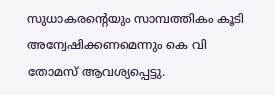സുധാകരന്റെയും സാമ്പത്തികം കൂടി അന്വേഷിക്കണമെന്നും കെ വി തോമസ് ആവശ്യപ്പെട്ടു.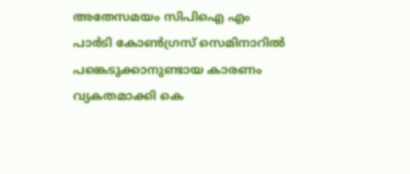അതേസമയം സിപിഐ എം പാർടി കോൺഗ്രസ് സെമിനാറിൽ പങ്കെടുക്കാനുണ്ടായ കാരണം വ്യകതമാക്കി കെ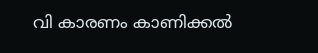വി കാരണം കാണിക്കൽ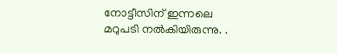നോട്ടീസിന് ഇന്നലെ മറുപടി നൽകിയിരുന്നു. .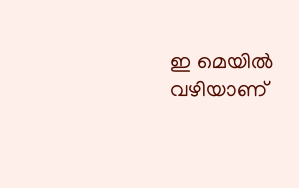ഇ മെയിൽ വഴിയാണ്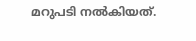മറുപടി നൽകിയത്.